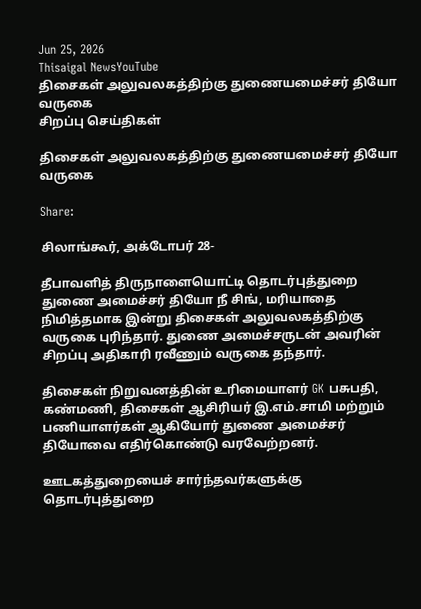Jun 25, 2026
Thisaigal NewsYouTube
திசைகள் அலுவலகத்திற்கு துணையமைச்சர் தியோ வருகை
சிறப்பு செய்திகள்

திசைகள் அலுவலகத்திற்கு துணையமைச்சர் தியோ வருகை

Share:

சிலாங்கூர், அக்டோபர் 28-

தீபாவளித் திருநாளையொட்டி தொடர்புத்துறை துணை அமைச்சர் தியோ நீ சிங், மரியாதை நிமித்தமாக இன்று திசைகள் அலுவலகத்திற்கு வருகை புரிந்தார். துணை அமைச்சருடன் அவரின் சிறப்பு அதிகாரி ரவீணும் வருகை தந்தார்.

திசைகள் நிறுவனத்தின் உரிமையாளர் GK பசுபதி, கண்மணி, திசைகள் ஆசிரியர் இ.எம்.சாமி மற்றும் பணியாளர்கள் ஆகியோர் துணை அமைச்சர் தியோவை எதிர்கொண்டு வரவேற்றனர்.

ஊடகத்துறையைச் சார்ந்தவர்களுக்கு தொடர்புத்துறை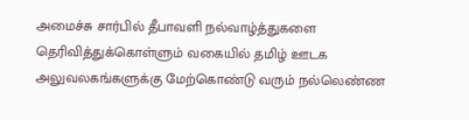அமைச்சு சார்பில் தீபாவளி நல்வாழ்த்துகளை தெரிவித்துக்கொள்ளும் வகையில் தமிழ் ஊடக அலுவலகங்களுக்கு மேற்கொண்டு வரும் நல்லெண்ண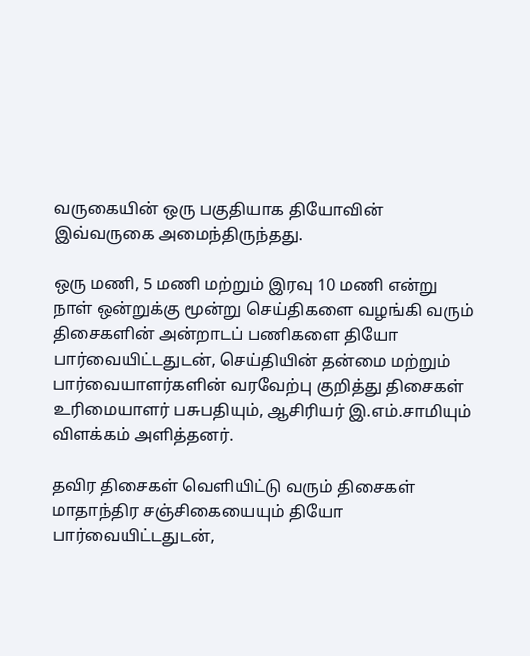வருகையின் ஒரு பகுதியாக தியோவின் இவ்வருகை அமைந்திருந்தது.

ஒரு மணி, 5 மணி மற்றும் இரவு 10 மணி என்று நாள் ஒன்றுக்கு மூன்று செய்திகளை வழங்கி வரும் திசைகளின் அன்றாடப் பணிகளை தியோ பார்வையிட்டதுடன், செய்தியின் தன்மை மற்றும் பார்வையாளர்களின் வரவேற்பு குறித்து திசைகள் உரிமையாளர் பசுபதியும், ஆசிரியர் இ.எம்.சாமியும் விளக்கம் அளித்தனர்.

தவிர திசைகள் வெளியிட்டு வரும் திசைகள் மாதாந்திர சஞ்சிகையையும் தியோ பார்வையிட்டதுடன்,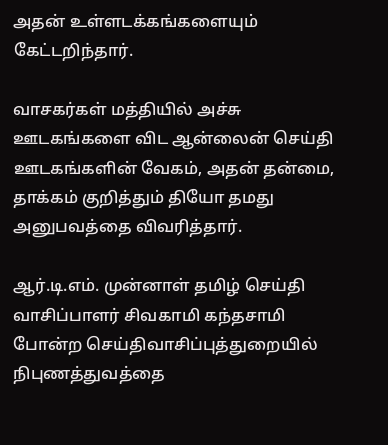அதன் உள்ளடக்கங்களையும் கேட்டறிந்தார்.

வாசகர்கள் மத்தியில் அச்சு ஊடகங்களை விட ஆன்லைன் செய்தி ஊடகங்களின் வேகம், அதன் தன்மை, தாக்கம் குறித்தும் தியோ தமது அனுபவத்தை விவரித்தார்.

ஆர்.டி.எம். முன்னாள் தமிழ் செய்தி வாசிப்பாளர் சிவகாமி கந்தசாமி போன்ற செய்திவாசிப்புத்துறையில் நிபுணத்துவத்தை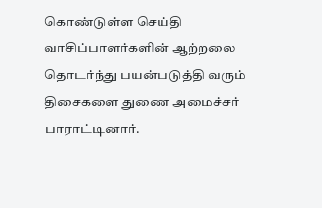கொண்டுள்ள செய்தி வாசிப்பாளர்களின் ஆற்றலை தொடர்ந்து பயன்படுத்தி வரும் திசைகளை துணை அமைச்சர் பாராட்டினார்.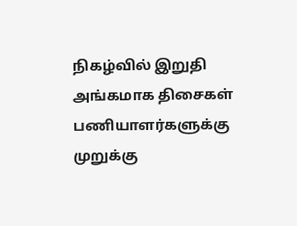நிகழ்வில் இறுதி அங்கமாக திசைகள் பணியாளர்களுக்கு முறுக்கு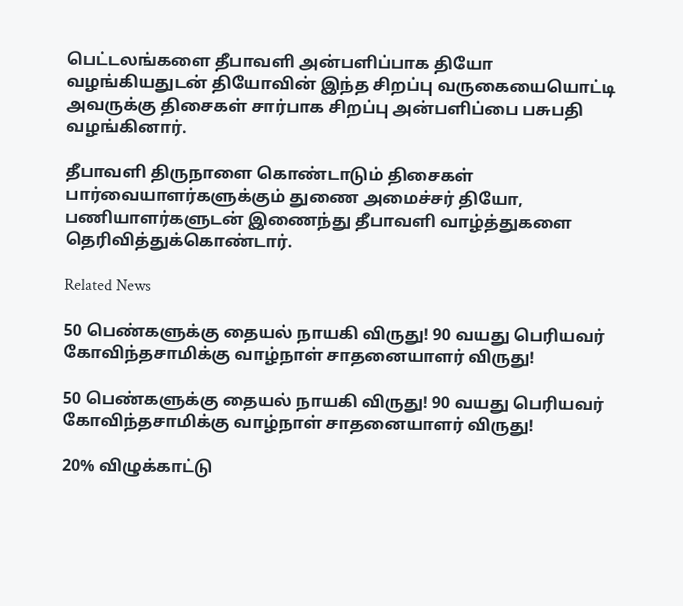பெட்டலங்களை தீபாவளி அன்பளிப்பாக தியோ வழங்கியதுடன் தியோவின் இந்த சிறப்பு வருகையையொட்டி அவருக்கு திசைகள் சார்பாக சிறப்பு அன்பளிப்பை பசுபதி வழங்கினார்.

தீபாவளி திருநாளை கொண்டாடும் திசைகள் பார்வையாளர்களுக்கும் துணை அமைச்சர் தியோ, பணியாளர்களுடன் இணைந்து தீபாவளி வாழ்த்துகளை தெரிவித்துக்கொண்டார்.

Related News

50 பெண்களுக்கு தையல் நாயகி விருது! 90 வயது பெரியவர் கோவிந்தசாமிக்கு வாழ்நாள் சாதனையாளர் விருது!

50 பெண்களுக்கு தையல் நாயகி விருது! 90 வயது பெரியவர் கோவிந்தசாமிக்கு வாழ்நாள் சாதனையாளர் விருது!

20% விழுக்காட்டு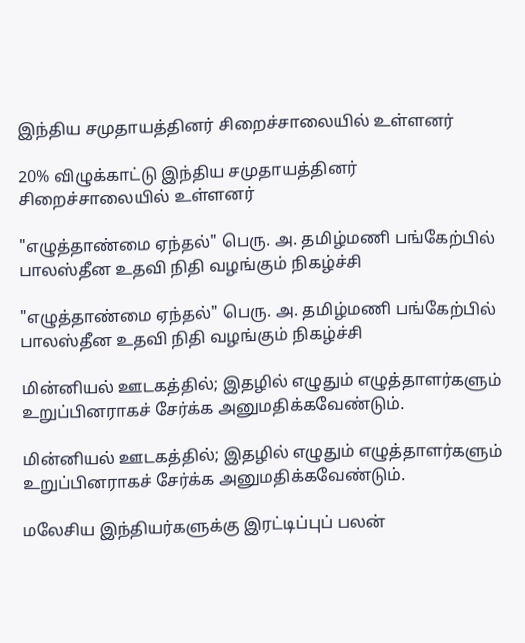இந்திய சமுதாயத்தினர் சிறைச்சாலையில் உள்ளனர்

20% விழுக்காட்டு இந்திய சமுதாயத்தினர் சிறைச்சாலையில் உள்ளனர்

"எழுத்தாண்மை ஏந்தல்" பெரு. அ. தமிழ்மணி பங்கேற்பில் பாலஸ்தீன உதவி நிதி வழங்கும் நிகழ்ச்சி

"எழுத்தாண்மை ஏந்தல்" பெரு. அ. தமிழ்மணி பங்கேற்பில் பாலஸ்தீன உதவி நிதி வழங்கும் நிகழ்ச்சி

மின்னியல் ஊடகத்தில்; இதழில் எழுதும் எழுத்தாளர்களும் உறுப்பினராகச் சேர்க்க அனுமதிக்கவேண்டும்.

மின்னியல் ஊடகத்தில்; இதழில் எழுதும் எழுத்தாளர்களும் உறுப்பினராகச் சேர்க்க அனுமதிக்கவேண்டும்.

மலேசிய இந்தியர்களுக்கு இரட்டிப்புப் பலன்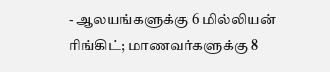- ஆலயங்களுக்கு 6 மில்லியன் ரிங்கிட்; மாணவர்களுக்கு 8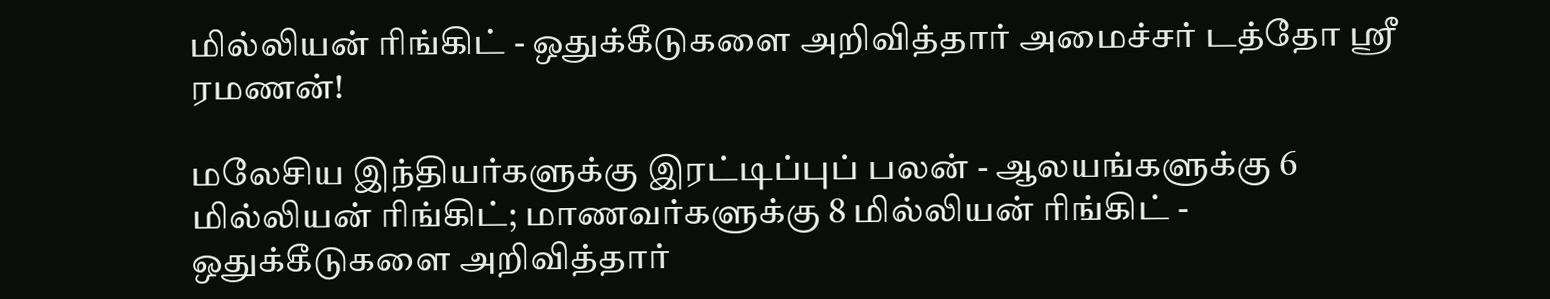மில்லியன் ரிங்கிட் - ஒதுக்கீடுகளை அறிவித்தார் அமைச்சர் டத்தோ ஶ்ரீ ரமணன்!

மலேசிய இந்தியர்களுக்கு இரட்டிப்புப் பலன் - ஆலயங்களுக்கு 6 மில்லியன் ரிங்கிட்; மாணவர்களுக்கு 8 மில்லியன் ரிங்கிட் - ஒதுக்கீடுகளை அறிவித்தார்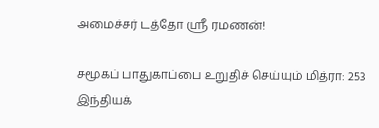அமைச்சர் டத்தோ ஶ்ரீ ரமணன்!

சமூகப் பாதுகாப்பை உறுதிச் செய்யும் மித்ரா: 253 இந்தியக்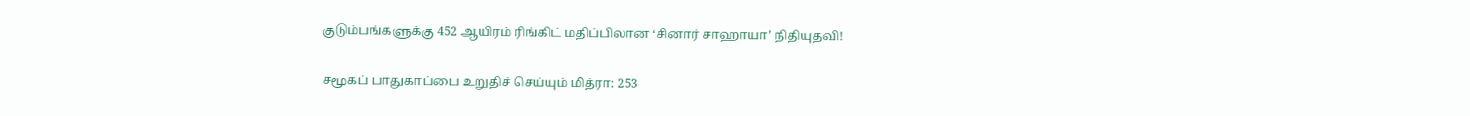குடும்பங்களுக்கு 452 ஆயிரம் ரிங்கிட் மதிப்பிலான ‘சினார் சாஹாயா’ நிதியுதவி!

சமூகப் பாதுகாப்பை உறுதிச் செய்யும் மித்ரா: 253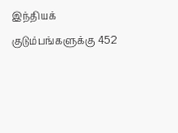இந்தியக் குடும்பங்களுக்கு 452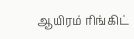ஆயிரம் ரிங்கிட்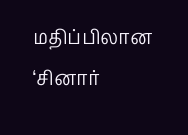மதிப்பிலான ‘சினார்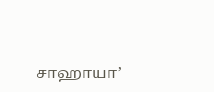சாஹாயா’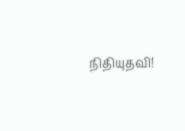நிதியுதவி!